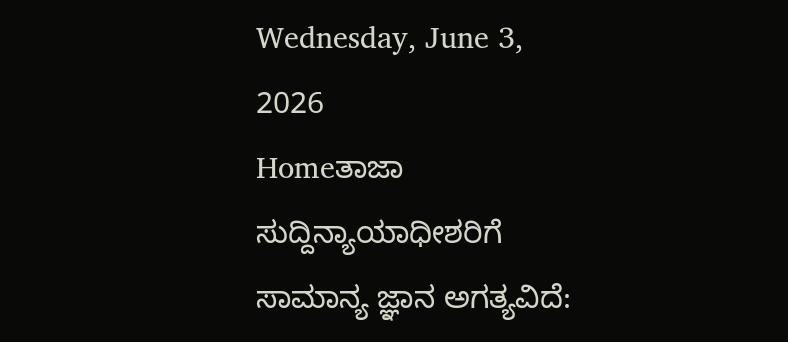Wednesday, June 3, 2026
Homeತಾಜಾ ಸುದ್ದಿನ್ಯಾಯಾಧೀಶರಿಗೆ ಸಾಮಾನ್ಯ ಜ್ಞಾನ ಅಗತ್ಯವಿದೆ: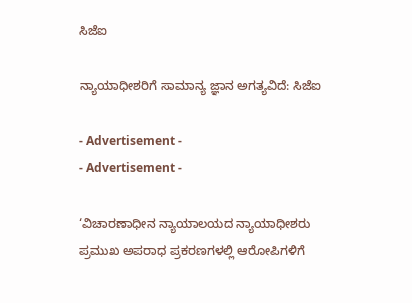ಸಿಜೆಐ

ನ್ಯಾಯಾಧೀಶರಿಗೆ ಸಾಮಾನ್ಯ ಜ್ಞಾನ ಅಗತ್ಯವಿದೆ: ಸಿಜೆಐ

- Advertisement -
- Advertisement -

‘ವಿಚಾರಣಾಧೀನ ನ್ಯಾಯಾಲಯದ ನ್ಯಾಯಾಧೀಶರು ಪ್ರಮುಖ ಅಪರಾಧ ಪ್ರಕರಣಗಳಲ್ಲಿ ಆರೋಪಿಗಳಿಗೆ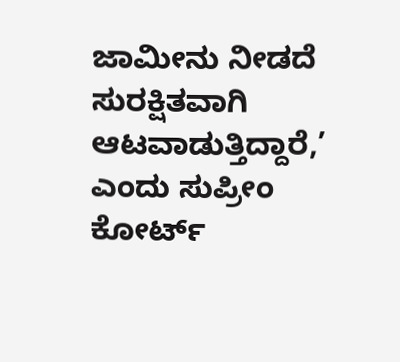ಜಾಮೀನು ನೀಡದೆ ಸುರಕ್ಷಿತವಾಗಿ ಆಟವಾಡುತ್ತಿದ್ದಾರೆ,’ ಎಂದು ಸುಪ್ರೀಂ ಕೋರ್ಟ್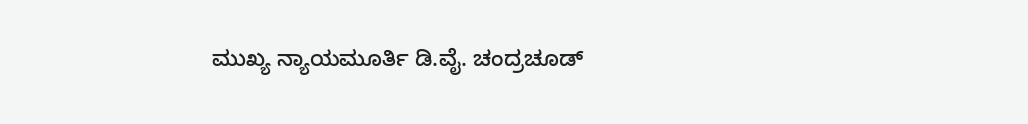ಮುಖ್ಯ ನ್ಯಾಯಮೂರ್ತಿ ಡಿ.ವೈ. ಚಂದ್ರಚೂಡ್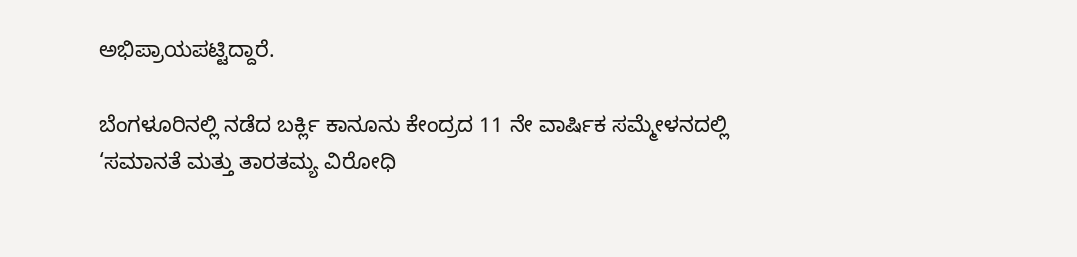ಅಭಿಪ್ರಾಯಪಟ್ಟಿದ್ದಾರೆ.

ಬೆಂಗಳೂರಿನಲ್ಲಿ ನಡೆದ ಬರ್ಕ್ಲಿ ಕಾನೂನು ಕೇಂದ್ರದ 11 ನೇ ವಾರ್ಷಿಕ ಸಮ್ಮೇಳನದಲ್ಲಿ ‘ಸಮಾನತೆ ಮತ್ತು ತಾರತಮ್ಯ ವಿರೋಧಿ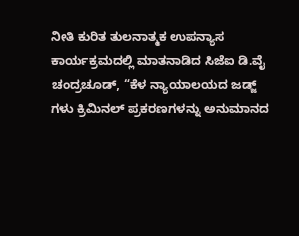ನೀತಿ ಕುರಿತ ತುಲನಾತ್ಮಕ ಉಪನ್ಯಾಸ ಕಾರ್ಯಕ್ರಮದಲ್ಲಿ ಮಾತನಾಡಿದ ಸಿಜೆಐ ಡಿ.ವೈ ಚಂದ್ರಚೂಡ್, “ಕೆಳ ನ್ಯಾಯಾಲಯದ ಜಡ್ಜ್ ಗಳು ಕ್ರಿಮಿನಲ್ ಪ್ರಕರಣಗಳನ್ನು ಅನುಮಾನದ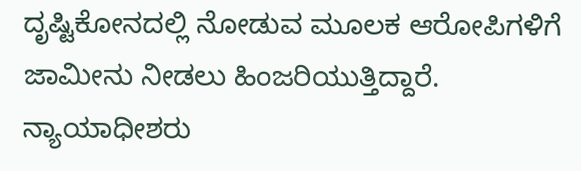ದೃಷ್ಟಿಕೋನದಲ್ಲಿ ನೋಡುವ ಮೂಲಕ ಆರೋಪಿಗಳಿಗೆ ಜಾಮೀನು ನೀಡಲು ಹಿಂಜರಿಯುತ್ತಿದ್ದಾರೆ. ನ್ಯಾಯಾಧೀಶರು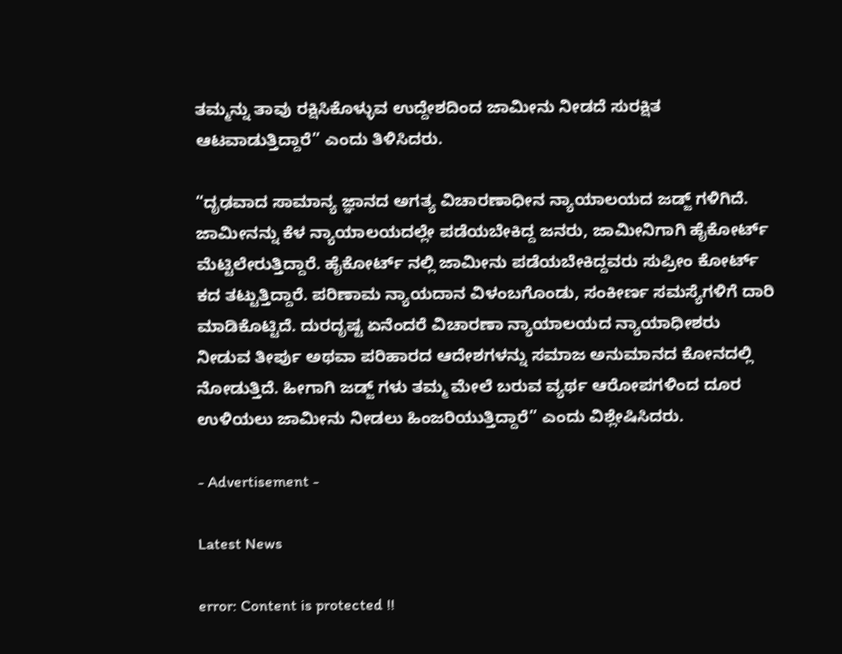ತಮ್ಮನ್ನು ತಾವು ರಕ್ಷಿಸಿಕೊಳ್ಳುವ ಉದ್ದೇಶದಿಂದ ಜಾಮೀನು ನೀಡದೆ ಸುರಕ್ಷಿತ ಆಟವಾಡುತ್ತಿದ್ದಾರೆ” ಎಂದು ತಿಳಿಸಿದರು.

“ದೃಢವಾದ ಸಾಮಾನ್ಯ ಜ್ಞಾನದ ಅಗತ್ಯ ವಿಚಾರಣಾಧೀನ ನ್ಯಾಯಾಲಯದ ಜಡ್ಜ್ ಗಳಿಗಿದೆ. ಜಾಮೀನನ್ನು ಕೆಳ ನ್ಯಾಯಾಲಯದಲ್ಲೇ ಪಡೆಯಬೇಕಿದ್ದ ಜನರು, ಜಾಮೀನಿಗಾಗಿ ಹೈಕೋರ್ಟ್ ಮೆಟ್ಟಿಲೇರುತ್ತಿದ್ದಾರೆ. ಹೈಕೋರ್ಟ್ ನಲ್ಲಿ ಜಾಮೀನು ಪಡೆಯಬೇಕಿದ್ದವರು ಸುಪ್ರೀಂ ಕೋರ್ಟ್ ಕದ ತಟ್ಟುತ್ತಿದ್ದಾರೆ. ಪರಿಣಾಮ ನ್ಯಾಯದಾನ ವಿಳಂಬಗೊಂಡು, ಸಂಕೀರ್ಣ ಸಮಸ್ಯೆಗಳಿಗೆ ದಾರಿ ಮಾಡಿಕೊಟ್ಟಿದೆ. ದುರದೃಷ್ಟ ಏನೆಂದರೆ ವಿಚಾರಣಾ ನ್ಯಾಯಾಲಯದ ನ್ಯಾಯಾಧೀಶರು ನೀಡುವ ತೀರ್ಪು ಅಥವಾ ಪರಿಹಾರದ ಆದೇಶಗಳನ್ನು ಸಮಾಜ ಅನುಮಾನದ ಕೋನದಲ್ಲಿ ನೋಡುತ್ತಿದೆ. ಹೀಗಾಗಿ ಜಡ್ಜ್ ಗಳು ತಮ್ಮ ಮೇಲೆ ಬರುವ ವ್ಯರ್ಥ ಆರೋಪಗಳಿಂದ ದೂರ ಉಳಿಯಲು ಜಾಮೀನು ನೀಡಲು ಹಿಂಜರಿಯುತ್ತಿದ್ದಾರೆ” ಎಂದು ವಿಶ್ಲೇಷಿಸಿದರು.

- Advertisement -

Latest News

error: Content is protected !!